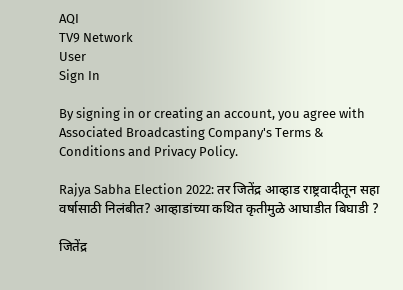AQI
TV9 Network
User
Sign In

By signing in or creating an account, you agree with Associated Broadcasting Company's Terms & Conditions and Privacy Policy.

Rajya Sabha Election 2022: तर जितेंद्र आव्हाड राष्ट्रवादीतून सहा वर्षासाठी निलंबीत? आव्हाडांच्या कथित कृतीमुळे आघाडीत बिघाडी ?

जितेंद्र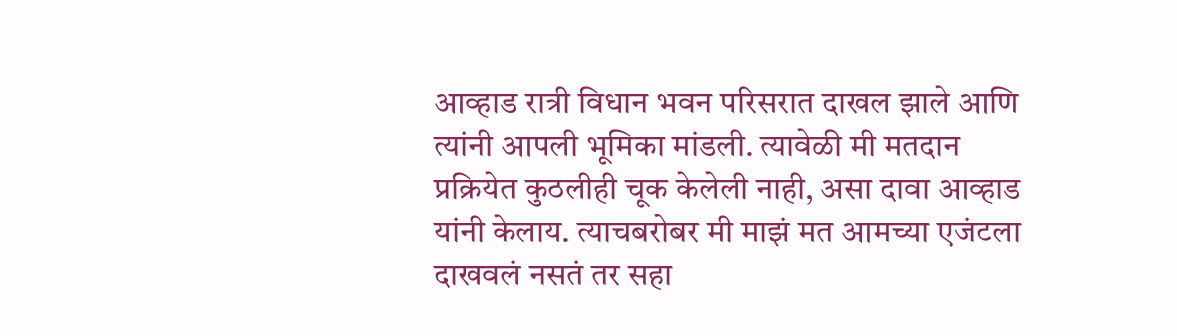आव्हाड रात्री विधान भवन परिसरात दाखल झाले आणि त्यांनी आपली भूमिका मांडली. त्यावेळी मी मतदान प्रक्रियेत कुठलीही चूक केलेली नाही, असा दावा आव्हाड यांनी केलाय. त्याचबरोबर मी माझं मत आमच्या एजंटला दाखवलं नसतं तर सहा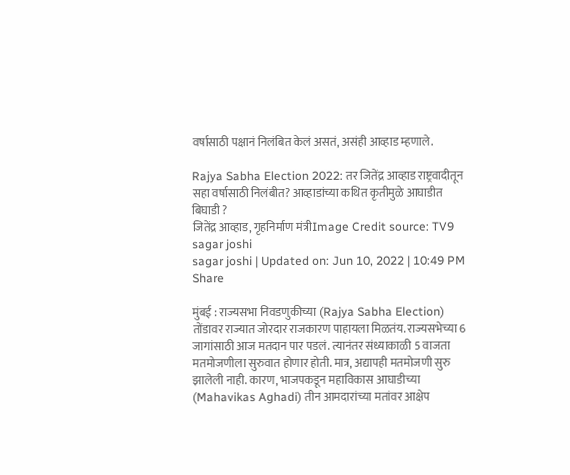वर्षासाठी पक्षानं निलंबित केलं असतं, असंही आव्हाड म्हणाले.

Rajya Sabha Election 2022: तर जितेंद्र आव्हाड राष्ट्रवादीतून सहा वर्षासाठी निलंबीत? आव्हाडांच्या कथित कृतीमुळे आघाडीत बिघाडी ?
जितेंद्र आव्हाड, गृहनिर्माण मंत्रीImage Credit source: TV9
sagar joshi
sagar joshi | Updated on: Jun 10, 2022 | 10:49 PM
Share

मुंबई : राज्यसभा निवडणुकीच्या (Rajya Sabha Election) तोंडावर राज्यात जोरदार राजकारण पाहायला मिळतंय. राज्यसभेच्या 6 जागांसाठी आज मतदान पार पडलं. त्यानंतर संध्याकाळी 5 वाजता मतमोजणीला सुरुवात होणार होती. मात्र, अद्यापही मतमोजणी सुरु झालेली नाही. कारण, भाजपकडून महाविकास आघाडीच्या (Mahavikas Aghadi) तीन आमदारांच्या मतांवर आक्षेप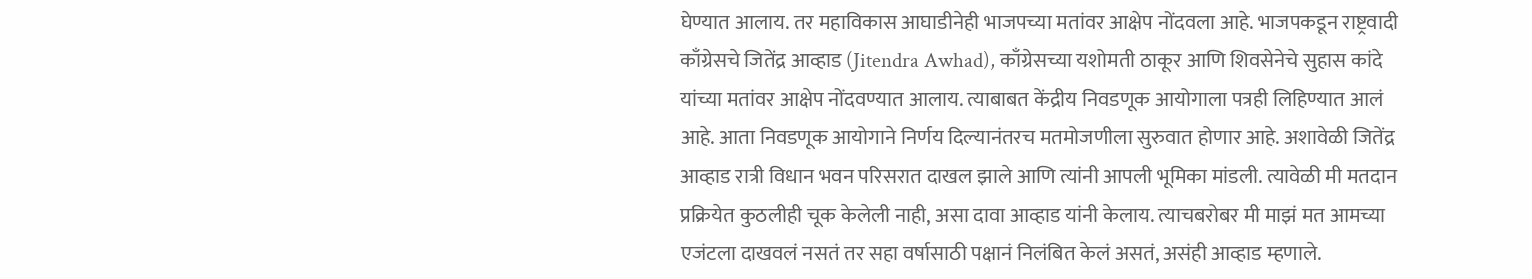घेण्यात आलाय. तर महाविकास आघाडीनेही भाजपच्या मतांवर आक्षेप नोंदवला आहे. भाजपकडून राष्ट्रवादी काँग्रेसचे जितेंद्र आव्हाड (Jitendra Awhad), काँग्रेसच्या यशोमती ठाकूर आणि शिवसेनेचे सुहास कांदे यांच्या मतांवर आक्षेप नोंदवण्यात आलाय. त्याबाबत केंद्रीय निवडणूक आयोगाला पत्रही लिहिण्यात आलं आहे. आता निवडणूक आयोगाने निर्णय दिल्यानंतरच मतमोजणीला सुरुवात होणार आहे. अशावेळी जितेंद्र आव्हाड रात्री विधान भवन परिसरात दाखल झाले आणि त्यांनी आपली भूमिका मांडली. त्यावेळी मी मतदान प्रक्रियेत कुठलीही चूक केलेली नाही, असा दावा आव्हाड यांनी केलाय. त्याचबरोबर मी माझं मत आमच्या एजंटला दाखवलं नसतं तर सहा वर्षासाठी पक्षानं निलंबित केलं असतं, असंही आव्हाड म्हणाले.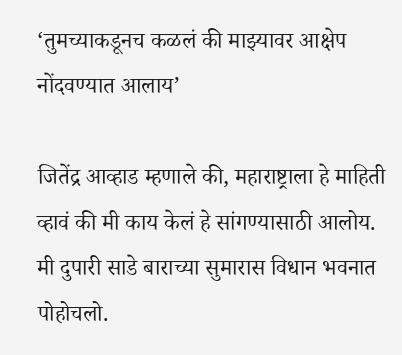‘तुमच्याकडूनच कळलं की माझ्यावर आक्षेप नोंदवण्यात आलाय’

जितेंद्र आव्हाड म्हणाले की, महाराष्ट्राला हे माहिती व्हावं की मी काय केलं हे सांगण्यासाठी आलोय. मी दुपारी साडे बाराच्या सुमारास विधान भवनात पोहोचलो.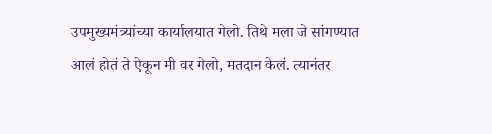उपमुख्यमंत्र्यांच्या कार्यालयात गेलो. तिथे मला जे सांगण्यात आलं होतं ते ऐकून मी वर गेलो, मतदान केलं. त्यानंतर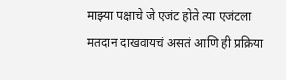माझ्या पक्षाचे जे एजंट होते त्या एजंटला मतदान दाखवायचं असतं आणि ही प्रक्रिया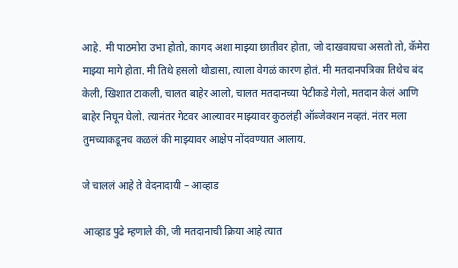आहे. मी पाठमोरा उभा होतो, कागद अशा माझ्या छातीवर होता, जो दाखवायचा असतो तो, कॅमेरा माझ्या मागे होता. मी तिथे हसलो थोडासा, त्याला वेगळं कारण होतं. मी मतदानपत्रिका तिथेच बंद केली, खिशात टाकली, चालत बाहेर आलो, चालत मतदानच्या पेटीकडे गेलो, मतदान केलं आणि बाहेर निघून घेलो. त्यानंतर गेटवर आल्यावर माझ्यावर कुठलंही ऑब्जेक्शन नव्हतं. नंतर मला तुमच्याकडूनच कळलं की माझ्यावर आक्षेप नोंदवण्यात आलाय.

जे चाललं आहे ते वेदनादायी – आव्हाड

आव्हाड पुढे म्हणाले की, जी मतदानाची क्रिया आहे त्यात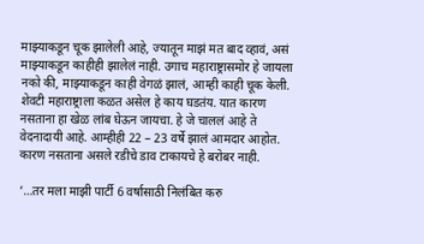माझ्याकडून चूक झालेली आहे, ज्यातून माझं मत बाद व्हावं, असं माझ्याकडून काहीही झालेलं नाही. उगाच महाराष्ट्रासमोर हे जायला नको की, माझ्याकडून काही वेगळं झालं, आम्ही काही चूक केली. शेवटी महाराष्ट्राला कळत असेल हे काय घडतंय. यात कारण नसताना हा खेळ लांब घेऊन जायचा. हे जे चाललं आहे ते वेदनादायी आहे. आम्हीही 22 – 23 वर्षे झालं आमदार आहोत. कारण नसताना असले रडीचे डाव टाकायचे हे बरोबर नाही.

‘…तर मला माझी पार्टी 6 वर्षासाठी निलंबित करु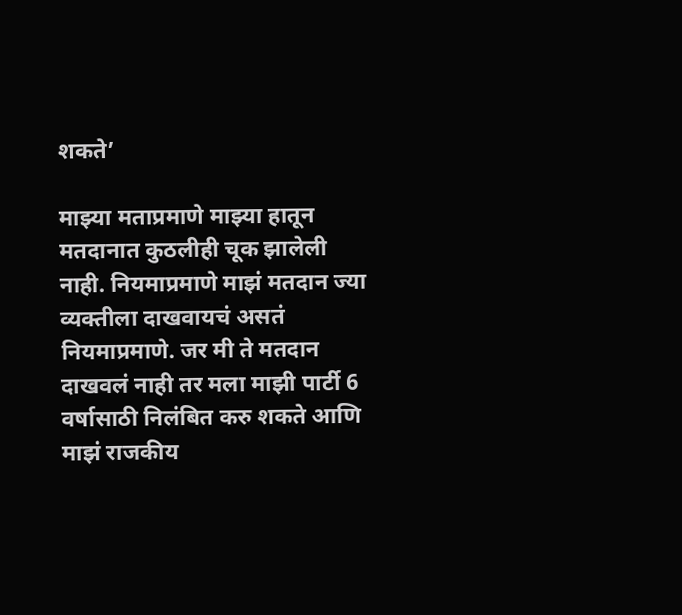शकते’

माझ्या मताप्रमाणे माझ्या हातून मतदानात कुठलीही चूक झालेली नाही. नियमाप्रमाणे माझं मतदान ज्या व्यक्तीला दाखवायचं असतं नियमाप्रमाणे. जर मी ते मतदान दाखवलं नाही तर मला माझी पार्टी 6 वर्षासाठी निलंबित करु शकते आणि माझं राजकीय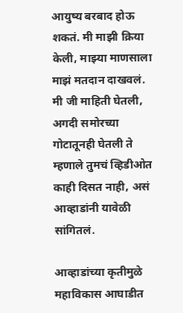आयुष्य बरबाद होऊ शकतं. मी माझी क्रिया केली, माझ्या माणसाला माझं मतदान दाखवलं. मी जी माहिती घेतली, अगदी समोरच्या गोटातूनही घेतली ते म्हणाले तुमचं व्हिडीओत काही दिसत नाही, असं आव्हाडांनी यावेळी सांगितलं.

आव्हाडांच्या कृतीमुळे महाविकास आघाडीत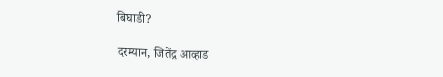बिघाडी?

दरम्यान, जितेंद्र आव्हाड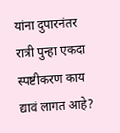यांना दुपारनंतर रात्री पुन्हा एकदा स्पष्टीकरण काय द्यावं लागत आहे?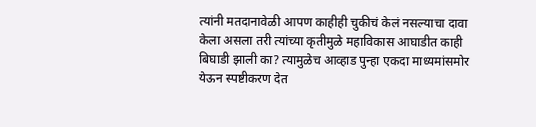त्यांनी मतदानावेळी आपण काहीही चुकीचं केलं नसल्याचा दावा केला असला तरी त्यांच्या कृतीमुळे महाविकास आघाडीत काही बिघाडी झाली का? त्यामुळेच आव्हाड पुन्हा एकदा माध्यमांसमोर येऊन स्पष्टीकरण देत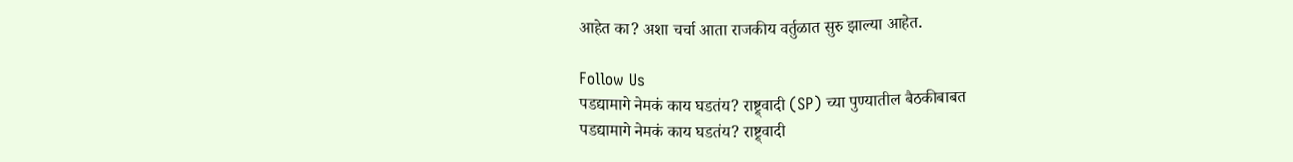आहेत का? अशा चर्चा आता राजकीय वर्तुळात सुरु झाल्या आहेत.

Follow Us
पडद्यामागे नेमकं काय घडतंय? राष्ट्र्वादी (SP) च्या पुण्यातील बैठकीबाबत
पडद्यामागे नेमकं काय घडतंय? राष्ट्र्वादी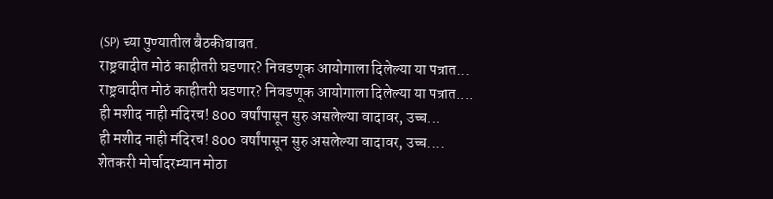(SP) च्या पुण्यातील बैठकीबाबत.
राष्ट्रवादीत मोठं काहीतरी घडणार? निवडणूक आयोगाला दिलेल्या या पत्रात...
राष्ट्रवादीत मोठं काहीतरी घडणार? निवडणूक आयोगाला दिलेल्या या पत्रात....
ही मशीद नाही मंदिरच! 800 वर्षांपासून सुरु असलेल्या वादावर, उच्च...
ही मशीद नाही मंदिरच! 800 वर्षांपासून सुरु असलेल्या वादावर, उच्च....
शेतकरी मोर्चादरम्यान मोठा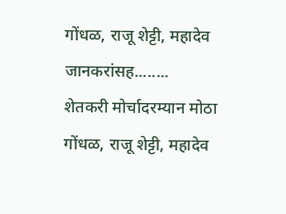गोंधळ, राजू शेट्टी, महादेव जानकरांसह........
शेतकरी मोर्चादरम्यान मोठा गोंधळ, राजू शेट्टी, महादेव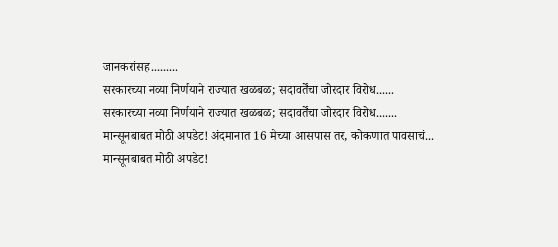जानकरांसह.........
सरकारच्या नव्या निर्णयाने राज्यात खळबळ; सदावर्तेंचा जोरदार विरोध......
सरकारच्या नव्या निर्णयाने राज्यात खळबळ; सदावर्तेंचा जोरदार विरोध.......
मान्सूनबाबत मोठी अपडेट! अंदमानात 16 मेच्या आसपास तर, कोकणात पावसाचं...
मान्सूनबाबत मोठी अपडेट!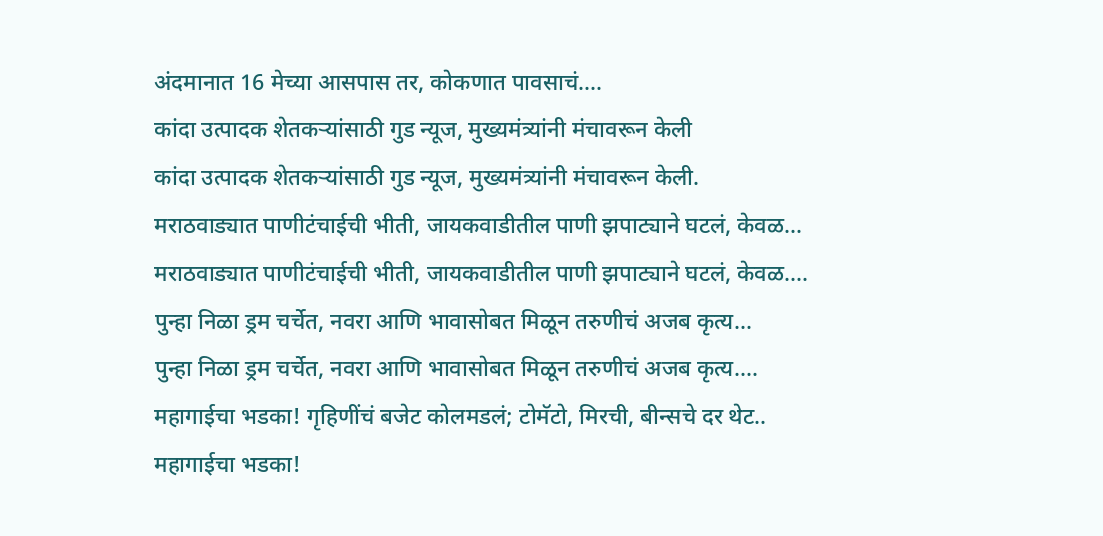अंदमानात 16 मेच्या आसपास तर, कोकणात पावसाचं....
कांदा उत्पादक शेतकऱ्यांसाठी गुड न्यूज, मुख्यमंत्र्यांनी मंचावरून केली
कांदा उत्पादक शेतकऱ्यांसाठी गुड न्यूज, मुख्यमंत्र्यांनी मंचावरून केली.
मराठवाड्यात पाणीटंचाईची भीती, जायकवाडीतील पाणी झपाट्याने घटलं, केवळ...
मराठवाड्यात पाणीटंचाईची भीती, जायकवाडीतील पाणी झपाट्याने घटलं, केवळ....
पुन्हा निळा ड्रम चर्चेत, नवरा आणि भावासोबत मिळून तरुणीचं अजब कृत्य...
पुन्हा निळा ड्रम चर्चेत, नवरा आणि भावासोबत मिळून तरुणीचं अजब कृत्य....
महागाईचा भडका! गृहिणींचं बजेट कोलमडलं; टोमॅटो, मिरची, बीन्सचे दर थेट..
महागाईचा भडका!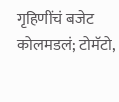गृहिणींचं बजेट कोलमडलं; टोमॅटो,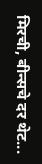मिरची, बीन्सचे दर थेट...